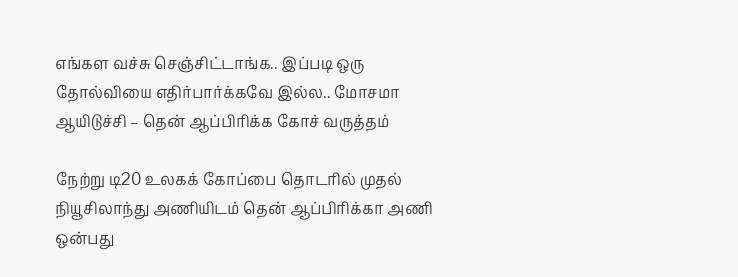எங்கள வச்சு செஞ்சிட்டாங்க.. இப்படி ஒரு தோல்வியை எதிர்பார்க்கவே இல்ல.. மோசமா ஆயிடுச்சி – தென் ஆப்பிரிக்க கோச் வருத்தம்

நேற்று டி20 உலகக் கோப்பை தொடரில் முதல் நியூசிலாந்து அணியிடம் தென் ஆப்பிரிக்கா அணி ஒன்பது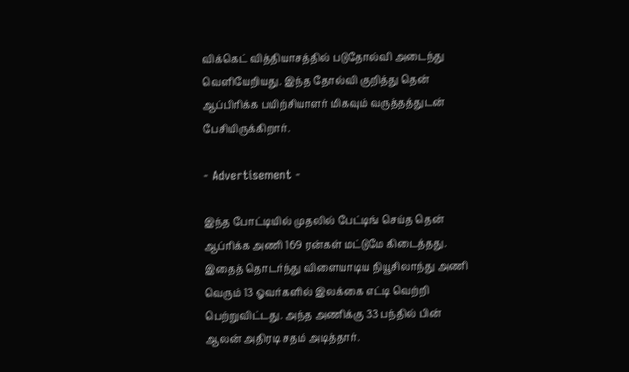விக்கெட் வித்தியாசத்தில் படுதோல்வி அடைந்து வெளியேறியது. இந்த தோல்வி குறித்து தென் ஆப்பிரிக்க பயிற்சியாளர் மிகவும் வருத்தத்துடன் பேசியிருக்கிறார்.

- Advertisement -

இந்த போட்டியில் முதலில் பேட்டிங் செய்த தென் ஆப்ரிக்க அணி 169 ரன்கள் மட்டுமே கிடைத்தது. இதைத் தொடர்ந்து விளையாடிய நியூசிலாந்து அணி வெரும் 13 ஓவர்களில் இலக்கை எட்டி வெற்றி பெற்றுவிட்டது. அந்த அணிக்கு 33 பந்தில் பின் ஆலன் அதிரடி சதம் அடித்தார்.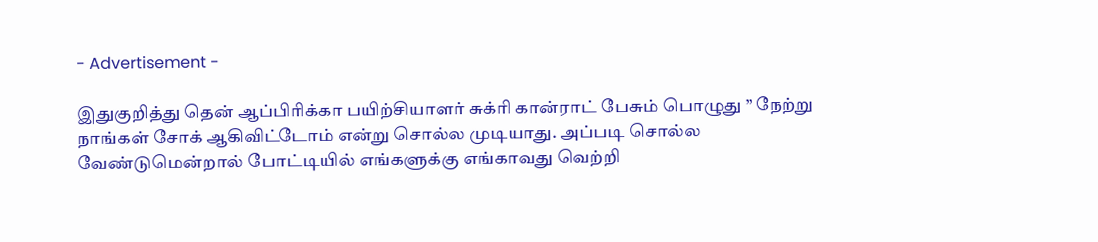- Advertisement -

இதுகுறித்து தென் ஆப்பிரிக்கா பயிற்சியாளர் சுக்ரி கான்ராட் பேசும் பொழுது ” நேற்று நாங்கள் சோக் ஆகிவிட்டோம் என்று சொல்ல முடியாது. அப்படி சொல்ல வேண்டுமென்றால் போட்டியில் எங்களுக்கு எங்காவது வெற்றி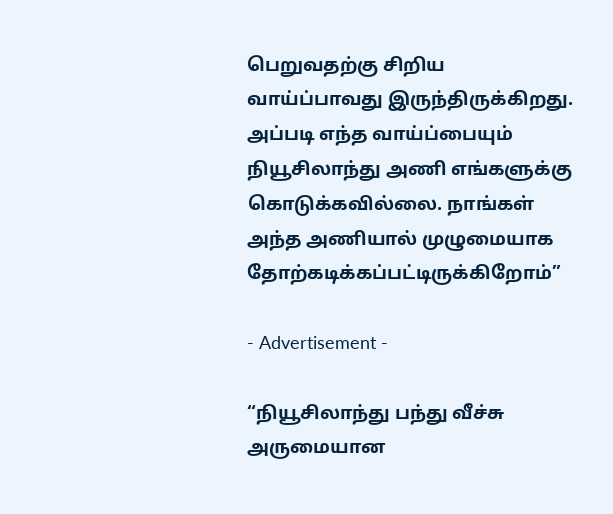பெறுவதற்கு சிறிய வாய்ப்பாவது இருந்திருக்கிறது. அப்படி எந்த வாய்ப்பையும் நியூசிலாந்து அணி எங்களுக்கு கொடுக்கவில்லை. நாங்கள் அந்த அணியால் முழுமையாக தோற்கடிக்கப்பட்டிருக்கிறோம்”

- Advertisement -

“நியூசிலாந்து பந்து வீச்சு அருமையான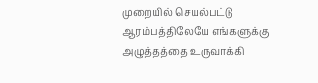முறையில் செயல்பட்டு ஆரம்பத்திலேயே எங்களுக்கு அழுத்தத்தை உருவாக்கி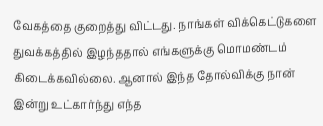வேகத்தை குறைத்து விட்டது. நாங்கள் விக்கெட்டுகளை துவக்கத்தில் இழந்ததால் எங்களுக்கு மொமண்டம் கிடைக்கவில்லை. ஆனால் இந்த தோல்விக்கு நான் இன்று உட்கார்ந்து எந்த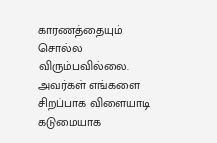காரணத்தையும் சொல்ல விரும்பவில்லை. அவர்கள் எங்களை சிறப்பாக விளையாடி கடுமையாக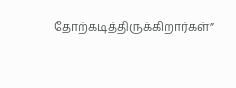தோற்கடித்திருக்கிறார்கள்”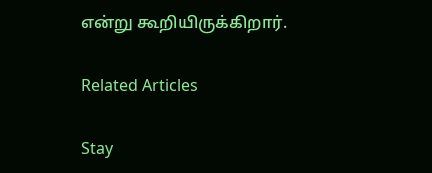என்று கூறியிருக்கிறார்.

Related Articles

Stay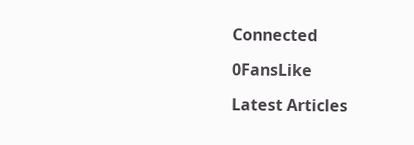Connected

0FansLike

Latest Articles